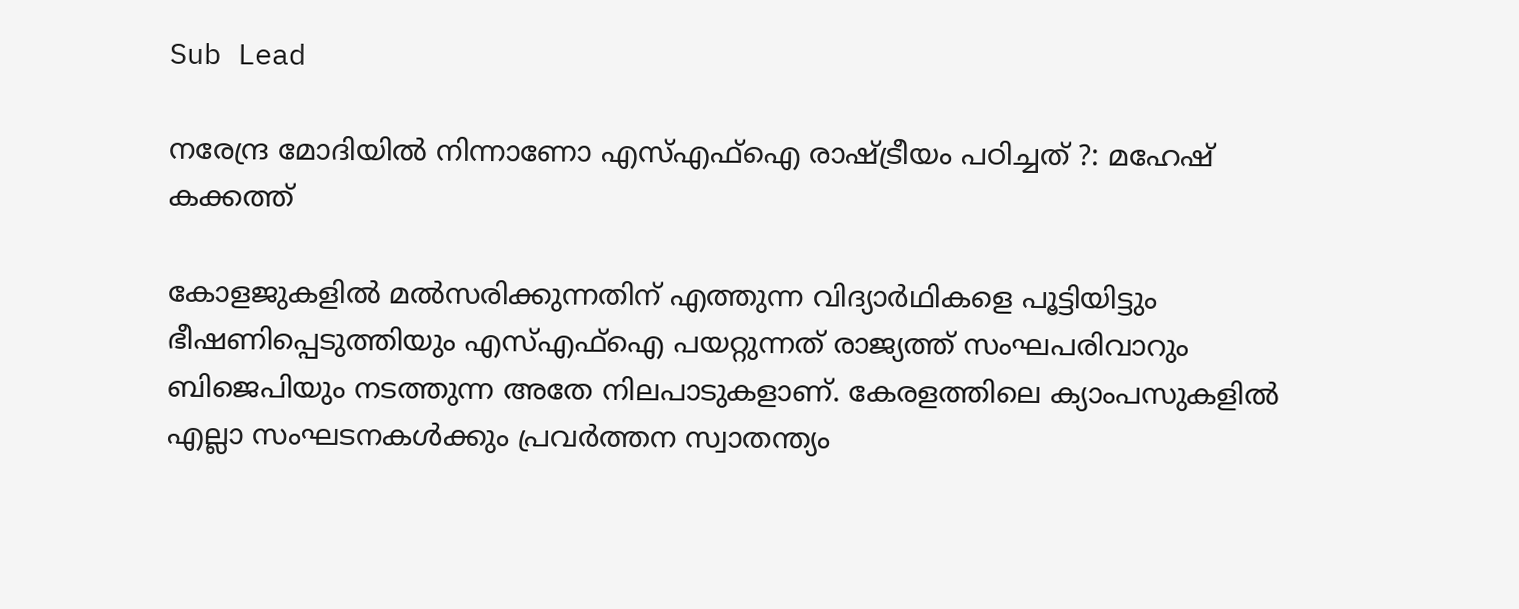Sub Lead

നരേന്ദ്ര മോദിയില്‍ നിന്നാണോ എസ്എഫ്ഐ രാഷ്ട്രീയം പഠിച്ചത് ?: മഹേഷ് കക്കത്ത്

കോളജുകളിൽ മൽസരിക്കുന്നതിന് എത്തുന്ന വിദ്യാർഥികളെ പൂട്ടിയിട്ടും ഭീഷണിപ്പെടുത്തിയും എസ്എഫ്ഐ പയറ്റുന്നത് രാജ്യത്ത് സംഘപരിവാറും ബിജെപിയും നടത്തുന്ന അതേ നിലപാടുകളാണ്. കേരളത്തിലെ ക്യാംപസുകളിൽ എല്ലാ സംഘടനകൾക്കും പ്രവർത്തന സ്വാതന്ത്യം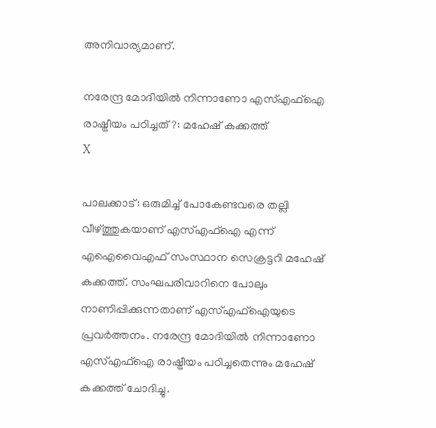അനിവാര്യമാണ്.

നരേന്ദ്ര മോദിയില്‍ നിന്നാണോ എസ്എഫ്ഐ രാഷ്ട്രീയം പഠിച്ചത് ?: മഹേഷ് കക്കത്ത്
X

പാലക്കാട്: ഒരുമിച്ച് പോകേണ്ടവരെ തല്ലി വീഴ്ത്തുകയാണ് എസ്എഫ്ഐ എന്ന് എഐവൈഎഫ് സംസ്ഥാന സെക്രട്ടറി മഹേഷ് കക്കത്ത്. സംഘപരിവാറിനെ പോലും നാണിപ്പിക്കുന്നതാണ് എസ്എഫ്ഐയുടെ പ്രവര്‍ത്തനം. നരേന്ദ്ര മോദിയില്‍ നിന്നാണോ എസ്എഫ്ഐ രാഷ്ട്രീയം പഠിച്ചതെന്നും മഹേഷ് കക്കത്ത് ചോദിച്ചു.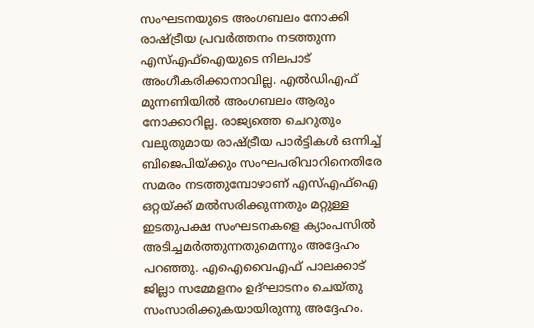സംഘടനയുടെ അംഗബലം നോക്കി രാഷ്ട്രീയ പ്രവർത്തനം നടത്തുന്ന എസ്എഫ്ഐയുടെ നിലപാട് അംഗീകരിക്കാനാവില്ല. എൽഡിഎഫ് മുന്നണിയിൽ അംഗബലം ആരും നോക്കാറില്ല. രാജ്യത്തെ ചെറുതും വലുതുമായ രാഷ്ട്രീയ പാർട്ടികൾ ഒന്നിച്ച് ബിജെപിയ്ക്കും സംഘപരിവാറിനെതിരേ സമരം നടത്തുമ്പോഴാണ് എസ്എഫ്ഐ ഒറ്റയ്ക്ക് മൽസരിക്കുന്നതും മറ്റുള്ള ഇടതുപക്ഷ സംഘടനകളെ ക്യാംപസിൽ അടിച്ചമർത്തുന്നതുമെന്നും അദ്ദേഹം പറഞ്ഞു. എഐവൈഎഫ് പാലക്കാട് ജില്ലാ സമ്മേളനം ഉദ്ഘാടനം ചെയ്തു സംസാരിക്കുകയായിരുന്നു അദ്ദേഹം.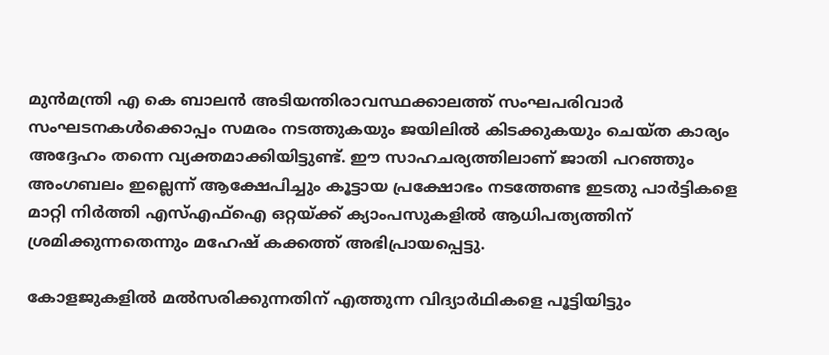മുൻമന്ത്രി എ കെ ബാലൻ അടിയന്തിരാവസ്ഥക്കാലത്ത് സംഘപരിവാർ സംഘടനകൾക്കൊപ്പം സമരം നടത്തുകയും ജയിലിൽ കിടക്കുകയും ചെയ്ത കാര്യം അദ്ദേഹം തന്നെ വ്യക്തമാക്കിയിട്ടുണ്ട്. ഈ സാഹചര്യത്തിലാണ് ജാതി പറഞ്ഞും അംഗബലം ഇല്ലെന്ന് ആക്ഷേപിച്ചും കൂട്ടായ പ്രക്ഷോഭം നടത്തേണ്ട ഇടതു പാർട്ടികളെ മാറ്റി നിർത്തി എസ്എഫ്ഐ ഒറ്റയ്ക്ക് ക്യാംപസുകളിൽ ആധിപത്യത്തിന് ശ്രമിക്കുന്നതെന്നും മഹേഷ് കക്കത്ത് അഭിപ്രായപ്പെട്ടു.

കോളജുകളിൽ മൽസരിക്കുന്നതിന് എത്തുന്ന വിദ്യാർഥികളെ പൂട്ടിയിട്ടും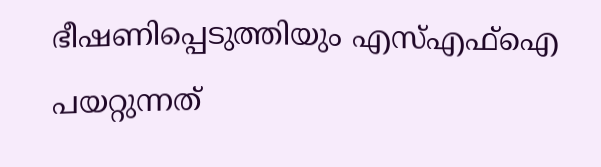ഭീഷണിപ്പെടുത്തിയും എസ്എഫ്ഐ പയറ്റുന്നത്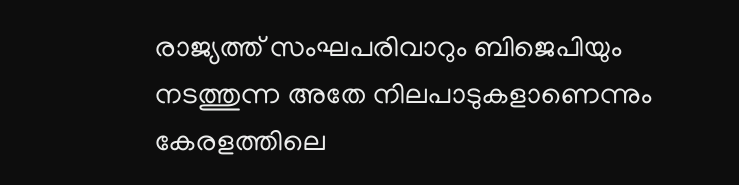രാജ്യത്ത് സംഘപരിവാറും ബിജെപിയും നടത്തുന്ന അതേ നിലപാടുകളാണെന്നും കേരളത്തിലെ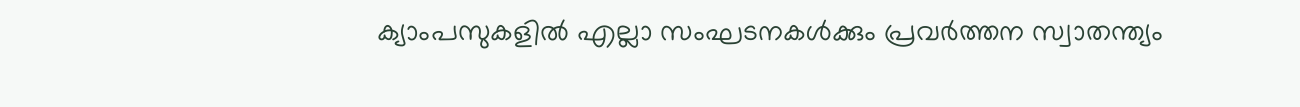ക്യാംപസുകളിൽ എല്ലാ സംഘടനകൾക്കും പ്രവർത്തന സ്വാതന്ത്യം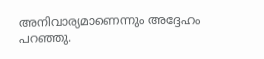അനിവാര്യമാണെന്നും അദ്ദേഹം പറഞ്ഞു.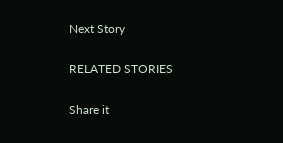Next Story

RELATED STORIES

Share it